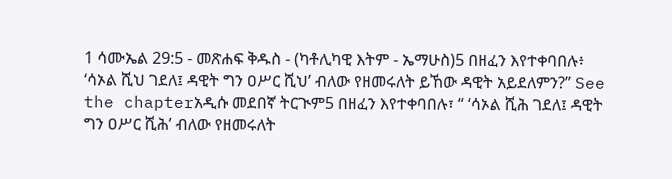1 ሳሙኤል 29:5 - መጽሐፍ ቅዱስ - (ካቶሊካዊ እትም - ኤማሁስ)5 በዘፈን እየተቀባበሉ፥ ‘ሳኦል ሺህ ገደለ፤ ዳዊት ግን ዐሥር ሺህ’ ብለው የዘመሩለት ይኸው ዳዊት አይደለምን?” See the chapterአዲሱ መደበኛ ትርጒም5 በዘፈን እየተቀባበሉ፣ “ ‘ሳኦል ሺሕ ገደለ፤ ዳዊት ግን ዐሥር ሺሕ’ ብለው የዘመሩለት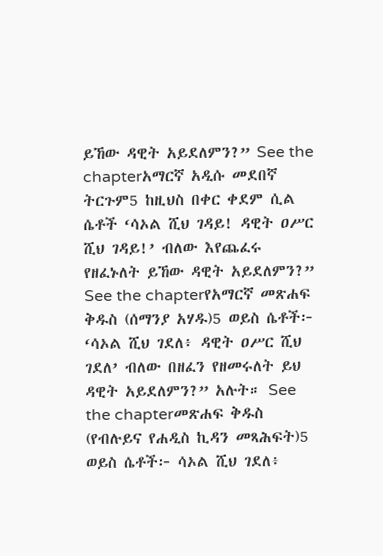ይኸው ዳዊት አይደለምን?” See the chapterአማርኛ አዲሱ መደበኛ ትርጉም5 ከዚህስ በቀር ቀደም ሲል ሴቶች ‘ሳኦል ሺህ ገዳይ! ዳዊት ዐሥር ሺህ ገዳይ!’ ብለው እየጨፈሩ የዘፈኑለት ይኸው ዳዊት አይደለምን?” See the chapterየአማርኛ መጽሐፍ ቅዱስ (ሰማንያ አሃዱ)5 ወይስ ሴቶች፦ ‘ሳኦል ሺህ ገደለ፥ ዳዊት ዐሥር ሺህ ገደለ’ ብለው በዘፈን የዘመሩለት ይህ ዳዊት አይደለምን?” አሉት። See the chapterመጽሐፍ ቅዱስ (የብሉይና የሐዲስ ኪዳን መጻሕፍት)5 ወይስ ሴቶች፦ ሳኦል ሺህ ገደለ፥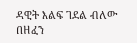ዳዊት እልፍ ገደል ብለው በዘፈን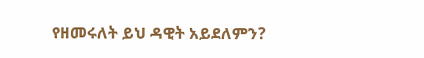የዘመሩለት ይህ ዳዊት አይደለምን?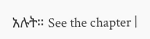አሉት። See the chapter |